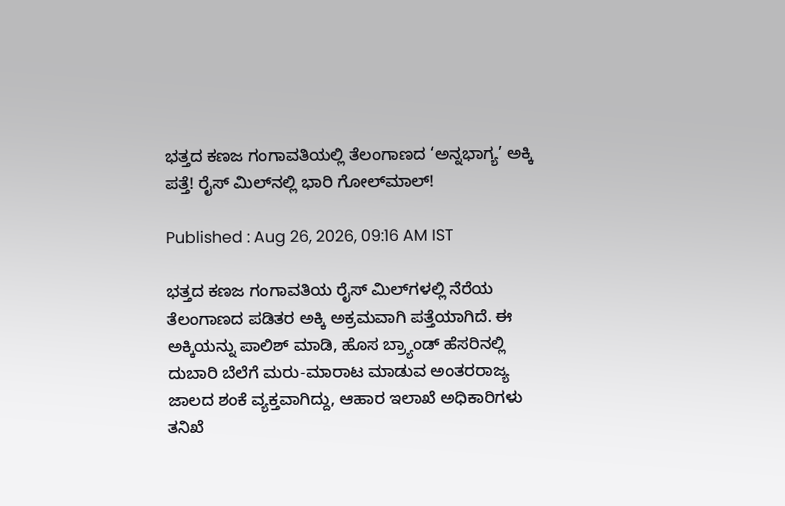ಭತ್ತದ ಕಣಜ ಗಂಗಾವತಿಯಲ್ಲಿ ತೆಲಂಗಾಣದ ‘ಅನ್ನಭಾಗ್ಯ’ ಅಕ್ಕಿ ಪತ್ತೆ! ರೈಸ್ ಮಿಲ್‌ನಲ್ಲಿ ಭಾರಿ ಗೋಲ್‌ಮಾಲ್!

Published : Aug 26, 2026, 09:16 AM IST

ಭತ್ತದ ಕಣಜ ಗಂಗಾವತಿಯ ರೈಸ್ ಮಿಲ್‌ಗಳಲ್ಲಿ ನೆರೆಯ ತೆಲಂಗಾಣದ ಪಡಿತರ ಅಕ್ಕಿ ಅಕ್ರಮವಾಗಿ ಪತ್ತೆಯಾಗಿದೆ. ಈ ಅಕ್ಕಿಯನ್ನು ಪಾಲಿಶ್ ಮಾಡಿ, ಹೊಸ ಬ್ರ್ಯಾಂಡ್ ಹೆಸರಿನಲ್ಲಿ ದುಬಾರಿ ಬೆಲೆಗೆ ಮರು-ಮಾರಾಟ ಮಾಡುವ ಅಂತರರಾಜ್ಯ ಜಾಲದ ಶಂಕೆ ವ್ಯಕ್ತವಾಗಿದ್ದು, ಆಹಾರ ಇಲಾಖೆ ಅಧಿಕಾರಿಗಳು ತನಿಖೆ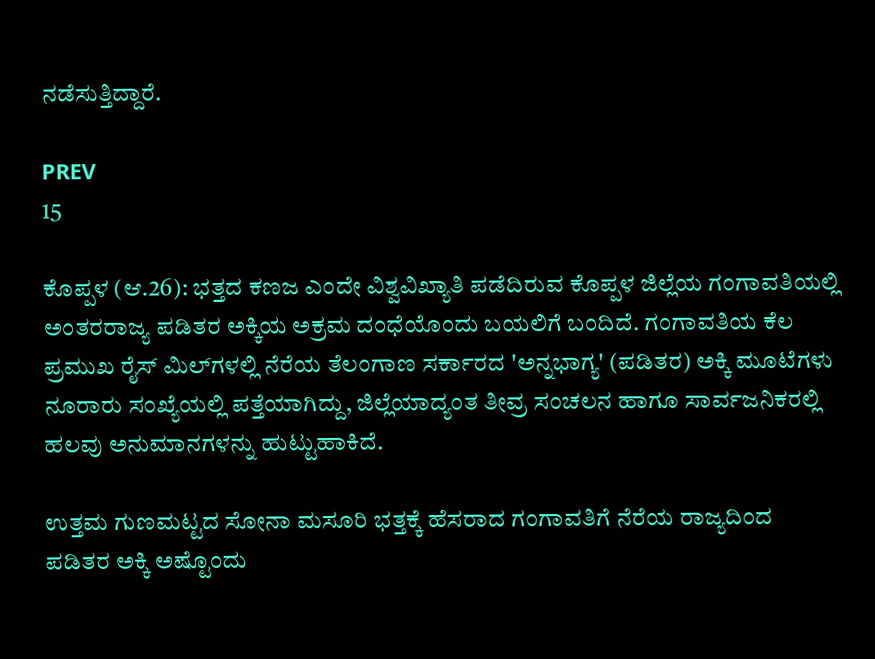ನಡೆಸುತ್ತಿದ್ದಾರೆ.

PREV
15

ಕೊಪ್ಪಳ (ಆ.26): ಭತ್ತದ ಕಣಜ ಎಂದೇ ವಿಶ್ವವಿಖ್ಯಾತಿ ಪಡೆದಿರುವ ಕೊಪ್ಪಳ ಜಿಲ್ಲೆಯ ಗಂಗಾವತಿಯಲ್ಲಿ ಅಂತರರಾಜ್ಯ ಪಡಿತರ ಅಕ್ಕಿಯ ಅಕ್ರಮ ದಂಧೆಯೊಂದು ಬಯಲಿಗೆ ಬಂದಿದೆ. ಗಂಗಾವತಿಯ ಕೆಲ ಪ್ರಮುಖ ರೈಸ್ ಮಿಲ್‌ಗಳಲ್ಲಿ ನೆರೆಯ ತೆಲಂಗಾಣ ಸರ್ಕಾರದ 'ಅನ್ನಭಾಗ್ಯ' (ಪಡಿತರ) ಅಕ್ಕಿ ಮೂಟೆಗಳು ನೂರಾರು ಸಂಖ್ಯೆಯಲ್ಲಿ ಪತ್ತೆಯಾಗಿದ್ದು, ಜಿಲ್ಲೆಯಾದ್ಯಂತ ತೀವ್ರ ಸಂಚಲನ ಹಾಗೂ ಸಾರ್ವಜನಿಕರಲ್ಲಿ ಹಲವು ಅನುಮಾನಗಳನ್ನು ಹುಟ್ಟುಹಾಕಿದೆ.

ಉತ್ತಮ ಗುಣಮಟ್ಟದ ಸೋನಾ ಮಸೂರಿ ಭತ್ತಕ್ಕೆ ಹೆಸರಾದ ಗಂಗಾವತಿಗೆ ನೆರೆಯ ರಾಜ್ಯದಿಂದ ಪಡಿತರ ಅಕ್ಕಿ ಅಷ್ಟೊಂದು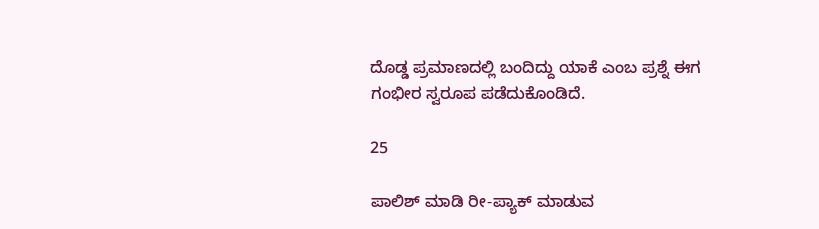ದೊಡ್ಡ ಪ್ರಮಾಣದಲ್ಲಿ ಬಂದಿದ್ದು ಯಾಕೆ ಎಂಬ ಪ್ರಶ್ನೆ ಈಗ ಗಂಭೀರ ಸ್ವರೂಪ ಪಡೆದುಕೊಂಡಿದೆ.

25

ಪಾಲಿಶ್ ಮಾಡಿ ರೀ-ಪ್ಯಾಕ್ ಮಾಡುವ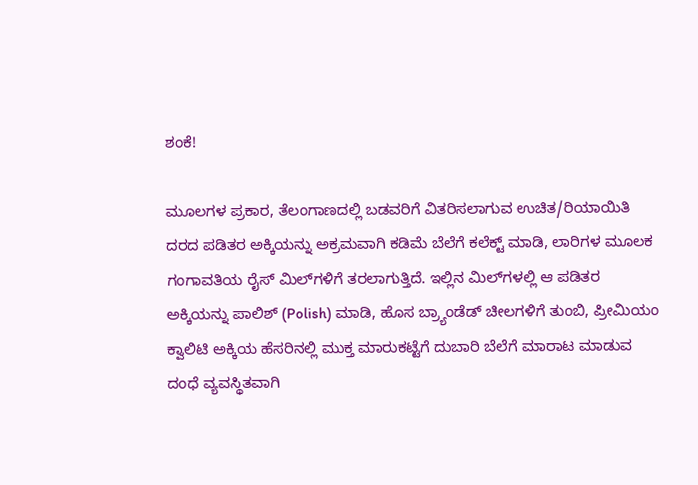ಶಂಕೆ!

ಮೂಲಗಳ ಪ್ರಕಾರ, ತೆಲಂಗಾಣದಲ್ಲಿ ಬಡವರಿಗೆ ವಿತರಿಸಲಾಗುವ ಉಚಿತ/ರಿಯಾಯಿತಿ ದರದ ಪಡಿತರ ಅಕ್ಕಿಯನ್ನು ಅಕ್ರಮವಾಗಿ ಕಡಿಮೆ ಬೆಲೆಗೆ ಕಲೆಕ್ಟ್ ಮಾಡಿ, ಲಾರಿಗಳ ಮೂಲಕ ಗಂಗಾವತಿಯ ರೈಸ್ ಮಿಲ್‌ಗಳಿಗೆ ತರಲಾಗುತ್ತಿದೆ. ಇಲ್ಲಿನ ಮಿಲ್‌ಗಳಲ್ಲಿ ಆ ಪಡಿತರ ಅಕ್ಕಿಯನ್ನು ಪಾಲಿಶ್ (Polish) ಮಾಡಿ, ಹೊಸ ಬ್ರ್ಯಾಂಡೆಡ್ ಚೀಲಗಳಿಗೆ ತುಂಬಿ, ಪ್ರೀಮಿಯಂ ಕ್ವಾಲಿಟಿ ಅಕ್ಕಿಯ ಹೆಸರಿನಲ್ಲಿ ಮುಕ್ತ ಮಾರುಕಟ್ಟೆಗೆ ದುಬಾರಿ ಬೆಲೆಗೆ ಮಾರಾಟ ಮಾಡುವ ದಂಧೆ ವ್ಯವಸ್ಥಿತವಾಗಿ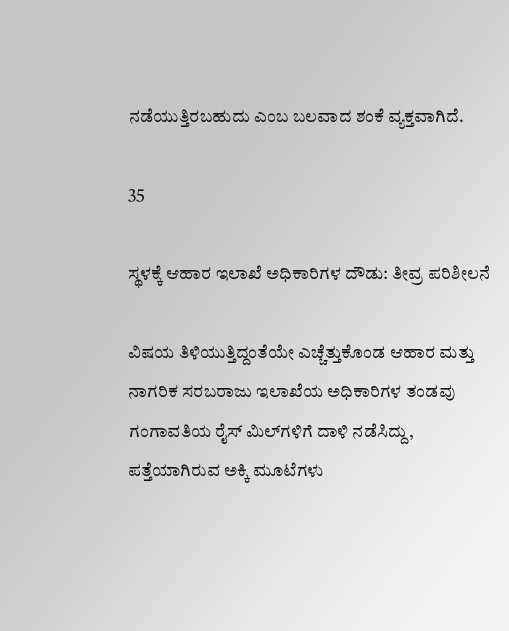ನಡೆಯುತ್ತಿರಬಹುದು ಎಂಬ ಬಲವಾದ ಶಂಕೆ ವ್ಯಕ್ತವಾಗಿದೆ.

35

ಸ್ಥಳಕ್ಕೆ ಆಹಾರ ಇಲಾಖೆ ಅಧಿಕಾರಿಗಳ ದೌಡು: ತೀವ್ರ ಪರಿಶೀಲನೆ

ವಿಷಯ ತಿಳಿಯುತ್ತಿದ್ದಂತೆಯೇ ಎಚ್ಚೆತ್ತುಕೊಂಡ ಆಹಾರ ಮತ್ತು ನಾಗರಿಕ ಸರಬರಾಜು ಇಲಾಖೆಯ ಅಧಿಕಾರಿಗಳ ತಂಡವು ಗಂಗಾವತಿಯ ರೈಸ್ ಮಿಲ್‌ಗಳಿಗೆ ದಾಳಿ ನಡೆಸಿದ್ದು, ಪತ್ತೆಯಾಗಿರುವ ಅಕ್ಕಿ ಮೂಟೆಗಳು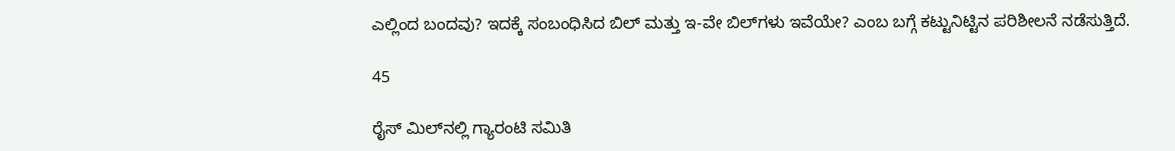ಎಲ್ಲಿಂದ ಬಂದವು? ಇದಕ್ಕೆ ಸಂಬಂಧಿಸಿದ ಬಿಲ್ ಮತ್ತು ಇ-ವೇ ಬಿಲ್‌ಗಳು ಇವೆಯೇ? ಎಂಬ ಬಗ್ಗೆ ಕಟ್ಟುನಿಟ್ಟಿನ ಪರಿಶೀಲನೆ ನಡೆಸುತ್ತಿದೆ.

45

ರೈಸ್ ಮಿಲ್‌ನಲ್ಲಿ ಗ್ಯಾರಂಟಿ ಸಮಿತಿ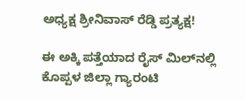ಅಧ್ಯಕ್ಷ ಶ್ರೀನಿವಾಸ್ ರೆಡ್ಡಿ ಪ್ರತ್ಯಕ್ಷ!

ಈ ಅಕ್ಕಿ ಪತ್ತೆಯಾದ ರೈಸ್ ಮಿಲ್‌ನಲ್ಲಿ ಕೊಪ್ಪಳ ಜಿಲ್ಲಾ ಗ್ಯಾರಂಟಿ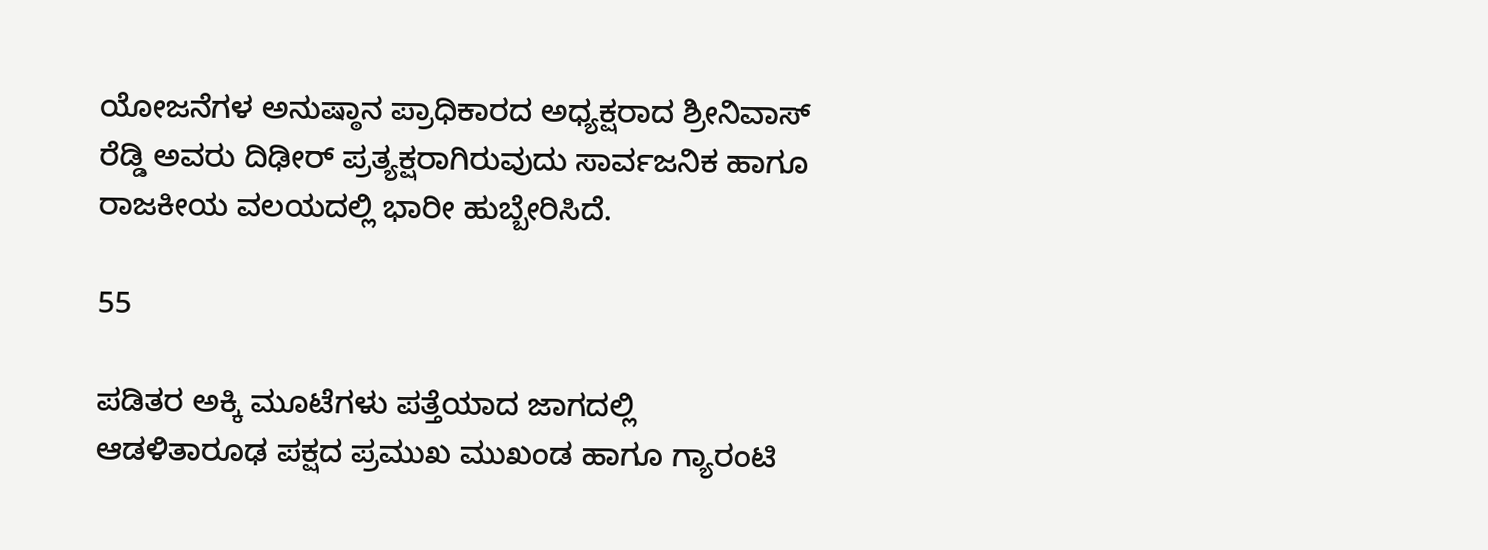ಯೋಜನೆಗಳ ಅನುಷ್ಠಾನ ಪ್ರಾಧಿಕಾರದ ಅಧ್ಯಕ್ಷರಾದ ಶ್ರೀನಿವಾಸ್ ರೆಡ್ಡಿ ಅವರು ದಿಢೀರ್ ಪ್ರತ್ಯಕ್ಷರಾಗಿರುವುದು ಸಾರ್ವಜನಿಕ ಹಾಗೂ ರಾಜಕೀಯ ವಲಯದಲ್ಲಿ ಭಾರೀ ಹುಬ್ಬೇರಿಸಿದೆ.

55

ಪಡಿತರ ಅಕ್ಕಿ ಮೂಟೆಗಳು ಪತ್ತೆಯಾದ ಜಾಗದಲ್ಲಿ ಆಡಳಿತಾರೂಢ ಪಕ್ಷದ ಪ್ರಮುಖ ಮುಖಂಡ ಹಾಗೂ ಗ್ಯಾರಂಟಿ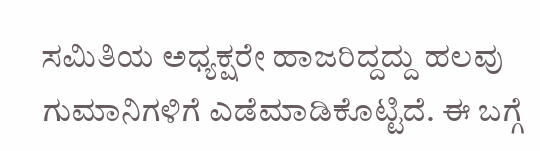ಸಮಿತಿಯ ಅಧ್ಯಕ್ಷರೇ ಹಾಜರಿದ್ದದ್ದು ಹಲವು ಗುಮಾನಿಗಳಿಗೆ ಎಡೆಮಾಡಿಕೊಟ್ಟಿದೆ. ಈ ಬಗ್ಗೆ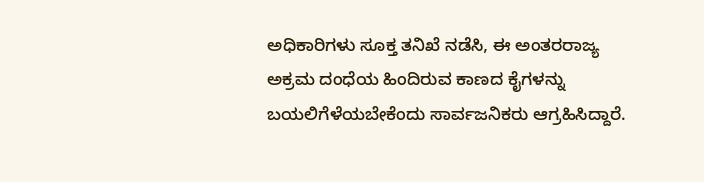ಅಧಿಕಾರಿಗಳು ಸೂಕ್ತ ತನಿಖೆ ನಡೆಸಿ, ಈ ಅಂತರರಾಜ್ಯ ಅಕ್ರಮ ದಂಧೆಯ ಹಿಂದಿರುವ ಕಾಣದ ಕೈಗಳನ್ನು ಬಯಲಿಗೆಳೆಯಬೇಕೆಂದು ಸಾರ್ವಜನಿಕರು ಆಗ್ರಹಿಸಿದ್ದಾರೆ.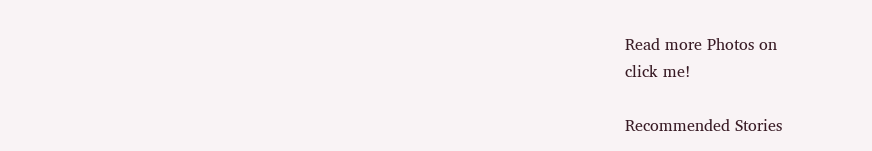Read more Photos on
click me!

Recommended Stories